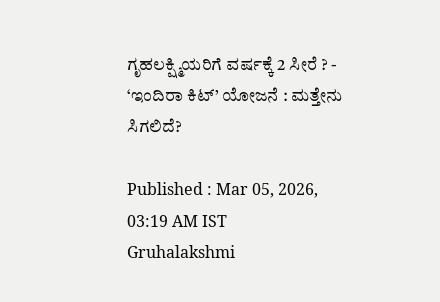ಗೃಹಲಕ್ಷ್ಮಿಯರಿಗೆ ವರ್ಷಕ್ಕೆ 2 ಸೀರೆ ? - ‘ಇಂದಿರಾ ಕಿಟ್‌’ ಯೋಜನೆ : ಮತ್ತೇನು ಸಿಗಲಿದೆ?

Published : Mar 05, 2026, 03:19 AM IST
Gruhalakshmi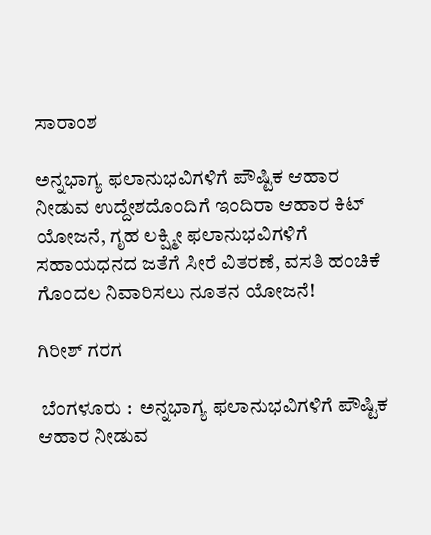ಸಾರಾಂಶ

ಅನ್ನಭಾಗ್ಯ ಫಲಾನುಭವಿಗಳಿಗೆ ಪೌಷ್ಟಿಕ ಆಹಾರ ನೀಡುವ ಉದ್ದೇಶದೊಂದಿಗೆ ಇಂದಿರಾ ಆಹಾರ ಕಿಟ್‌ ಯೋಜನೆ, ಗೃಹ ಲಕ್ಷ್ಮೀ ಫಲಾನುಭವಿಗಳಿಗೆ ಸಹಾಯಧನದ ಜತೆಗೆ ಸೀರೆ ವಿತರಣೆ, ವಸತಿ ಹಂಚಿಕೆ ಗೊಂದಲ ನಿವಾರಿಸಲು ನೂತನ ಯೋಜನೆ!

ಗಿರೀಶ್ ಗರಗ

 ಬೆಂಗಳೂರು :  ಅನ್ನಭಾಗ್ಯ ಫಲಾನುಭವಿಗಳಿಗೆ ಪೌಷ್ಟಿಕ ಆಹಾರ ನೀಡುವ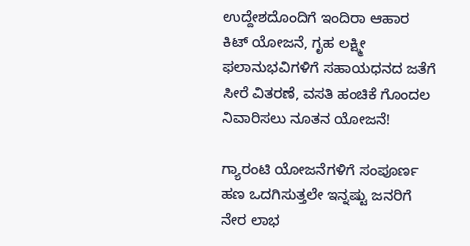ಉದ್ದೇಶದೊಂದಿಗೆ ಇಂದಿರಾ ಆಹಾರ ಕಿಟ್‌ ಯೋಜನೆ, ಗೃಹ ಲಕ್ಷ್ಮೀ ಫಲಾನುಭವಿಗಳಿಗೆ ಸಹಾಯಧನದ ಜತೆಗೆ ಸೀರೆ ವಿತರಣೆ, ವಸತಿ ಹಂಚಿಕೆ ಗೊಂದಲ ನಿವಾರಿಸಲು ನೂತನ ಯೋಜನೆ!

ಗ್ಯಾರಂಟಿ ಯೋಜನೆಗಳಿಗೆ ಸಂಪೂರ್ಣ ಹಣ ಒದಗಿಸುತ್ತಲೇ ಇನ್ನಷ್ಟು ಜನರಿಗೆ ನೇರ ಲಾಭ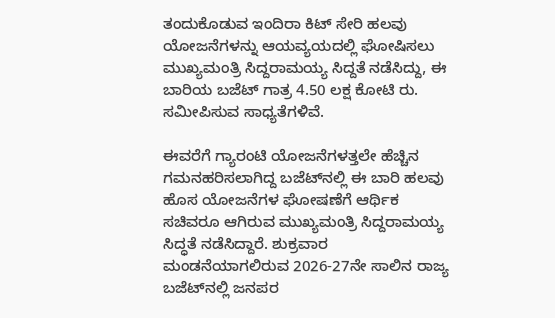ತಂದುಕೊಡುವ ಇಂದಿರಾ ಕಿಟ್ ಸೇರಿ ಹಲವು ಯೋಜನೆಗಳನ್ನು ಆಯವ್ಯಯದಲ್ಲಿ ಘೋಷಿಸಲು ಮುಖ್ಯಮಂತ್ರಿ ಸಿದ್ದರಾಮಯ್ಯ ಸಿದ್ದತೆ ನಡೆಸಿದ್ದು, ಈ ಬಾರಿಯ ಬಜೆಟ್‌ ಗಾತ್ರ 4.50 ಲಕ್ಷ ಕೋಟಿ ರು. ಸಮೀಪಿಸುವ ಸಾಧ್ಯತೆಗಳಿವೆ.

ಈವರೆಗೆ ಗ್ಯಾರಂಟಿ ಯೋಜನೆಗಳತ್ತಲೇ ಹೆಚ್ಚಿನ ಗಮನಹರಿಸಲಾಗಿದ್ದ ಬಜೆಟ್‌ನಲ್ಲಿ ಈ ಬಾರಿ ಹಲವು ಹೊಸ ಯೋಜನೆಗಳ ಘೋಷಣೆಗೆ ಆರ್ಥಿಕ ಸಚಿವರೂ ಆಗಿರುವ ಮುಖ್ಯಮಂತ್ರಿ ಸಿದ್ದರಾಮಯ್ಯ ಸಿದ್ಧತೆ ನಡೆಸಿದ್ದಾರೆ. ಶುಕ್ರವಾರ ಮಂಡನೆಯಾಗಲಿರುವ 2026-27ನೇ ಸಾಲಿನ ರಾಜ್ಯ ಬಜೆಟ್‌ನಲ್ಲಿ ಜನಪರ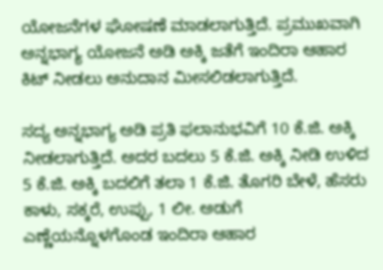ಯೋಜನೆಗಳ ಘೋಷಣೆ ಮಾಡಲಾಗುತ್ತಿದೆ. ಪ್ರಮುಖವಾಗಿ ಅನ್ನಭಾಗ್ಯ ಯೋಜನೆ ಅಡಿ ಅಕ್ಕಿ ಜತೆಗೆ ಇಂದಿರಾ ಆಹಾರ ಕಿಟ್‌ ನೀಡಲು ಅನುದಾನ ಮೀಸಲಿಡಲಾಗುತ್ತಿದೆ.

ಸದ್ಯ ಅನ್ನಭಾಗ್ಯ ಅಡಿ ಪ್ರತಿ ಫಲಾನುಭವಿಗೆ 10 ಕೆ.ಜಿ. ಅಕ್ಕಿ ನೀಡಲಾಗುತ್ತಿದೆ. ಅದರ ಬದಲು 5 ಕೆ.ಜಿ. ಅಕ್ಕಿ ನೀಡಿ ಉಳಿದ 5 ಕೆ.ಜಿ. ಅಕ್ಕಿ ಬದಲಿಗೆ ತಲಾ 1 ಕೆ.ಜಿ. ತೊಗರಿ ಬೇಳೆ, ಹೆಸರು ಕಾಳು, ಸಕ್ಕರೆ, ಉಪ್ಪು, 1 ಲೀ. ಅಡುಗೆ ಎಣ್ಣೆಯನ್ನೊಳಗೊಂಡ ಇಂದಿರಾ ಆಹಾರ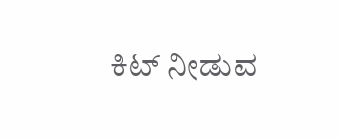ಕಿಟ್‌ ನೀಡುವ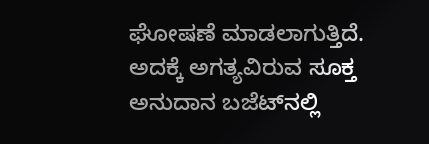ಘೋಷಣೆ ಮಾಡಲಾಗುತ್ತಿದೆ. ಅದಕ್ಕೆ ಅಗತ್ಯವಿರುವ ಸೂಕ್ತ ಅನುದಾನ ಬಜೆಟ್‌ನಲ್ಲಿ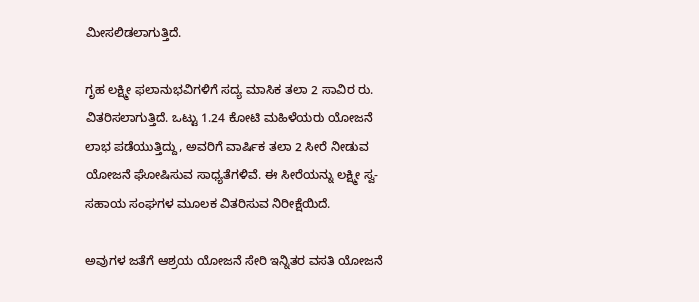ಮೀಸಲಿಡಲಾಗುತ್ತಿದೆ.

ಗೃಹ ಲಕ್ಷ್ಮೀ ಫಲಾನುಭವಿಗಳಿಗೆ ಸದ್ಯ ಮಾಸಿಕ ತಲಾ 2 ಸಾವಿರ ರು. ವಿತರಿಸಲಾಗುತ್ತಿದೆ. ಒಟ್ಟು 1.24 ಕೋಟಿ ಮಹಿಳೆಯರು ಯೋಜನೆ ಲಾಭ ಪಡೆಯುತ್ತಿದ್ದು, ಅವರಿಗೆ ವಾರ್ಷಿಕ ತಲಾ 2 ಸೀರೆ ನೀಡುವ ಯೋಜನೆ ಘೋಷಿಸುವ ಸಾಧ್ಯತೆಗಳಿವೆ. ಈ ಸೀರೆಯನ್ನು ಲಕ್ಷ್ಮೀ ಸ್ವ-ಸಹಾಯ ಸಂಘಗಳ ಮೂಲಕ ವಿತರಿಸುವ ನಿರೀಕ್ಷೆಯಿದೆ.

ಅವುಗಳ ಜತೆಗೆ ಆಶ್ರಯ ಯೋಜನೆ ಸೇರಿ ಇನ್ನಿತರ ವಸತಿ ಯೋಜನೆ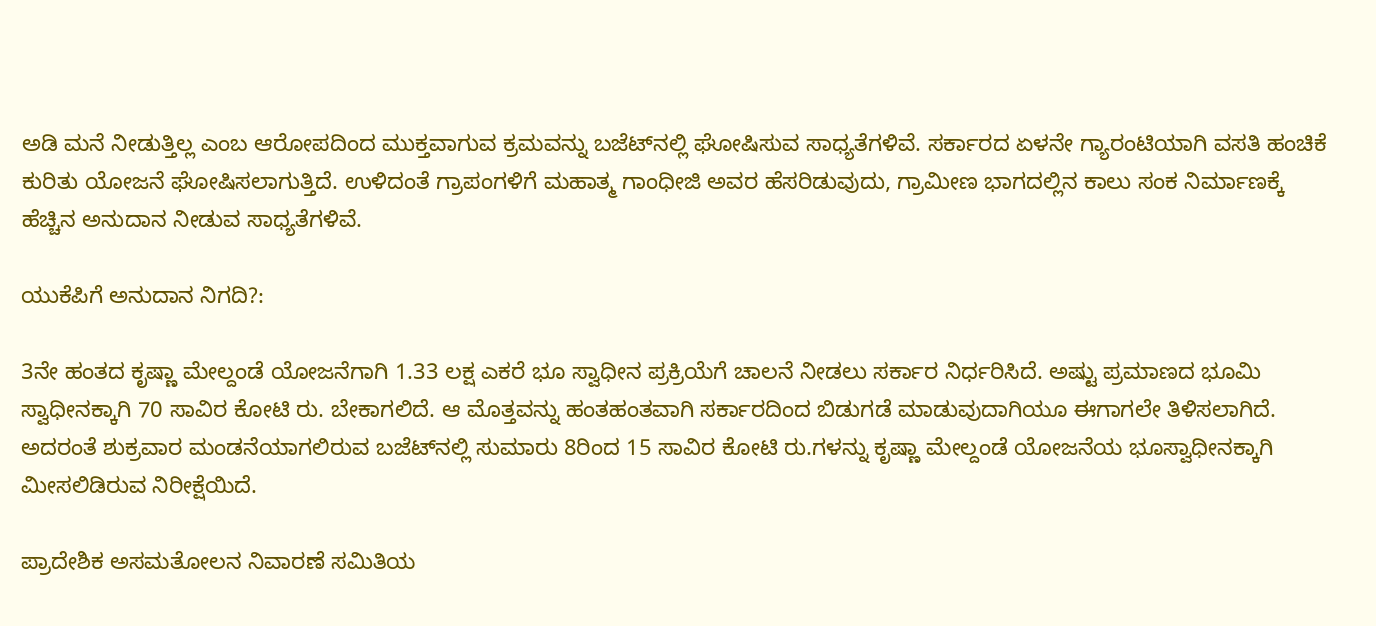ಅಡಿ ಮನೆ ನೀಡುತ್ತಿಲ್ಲ ಎಂಬ ಆರೋಪದಿಂದ ಮುಕ್ತವಾಗುವ ಕ್ರಮವನ್ನು ಬಜೆಟ್‌ನಲ್ಲಿ ಘೋಷಿಸುವ ಸಾಧ್ಯತೆಗಳಿವೆ. ಸರ್ಕಾರದ ಏಳನೇ ಗ್ಯಾರಂಟಿಯಾಗಿ ವಸತಿ ಹಂಚಿಕೆ ಕುರಿತು ಯೋಜನೆ ಘೋಷಿಸಲಾಗುತ್ತಿದೆ. ಉಳಿದಂತೆ ಗ್ರಾಪಂಗಳಿಗೆ ಮಹಾತ್ಮ ಗಾಂಧೀಜಿ ಅವರ ಹೆಸರಿಡುವುದು, ಗ್ರಾಮೀಣ ಭಾಗದಲ್ಲಿನ ಕಾಲು ಸಂಕ ನಿರ್ಮಾಣಕ್ಕೆ ಹೆಚ್ಚಿನ ಅನುದಾನ ನೀಡುವ ಸಾಧ್ಯತೆಗಳಿವೆ.

ಯುಕೆಪಿಗೆ ಅನುದಾನ ನಿಗದಿ?:

3ನೇ ಹಂತದ ಕೃಷ್ಣಾ ಮೇಲ್ದಂಡೆ ಯೋಜನೆಗಾಗಿ 1.33 ಲಕ್ಷ ಎಕರೆ ಭೂ ಸ್ವಾಧೀನ ಪ್ರಕ್ರಿಯೆಗೆ ಚಾಲನೆ ನೀಡಲು ಸರ್ಕಾರ ನಿರ್ಧರಿಸಿದೆ. ಅಷ್ಟು ಪ್ರಮಾಣದ ಭೂಮಿ ಸ್ವಾಧೀನಕ್ಕಾಗಿ 70 ಸಾವಿರ ಕೋಟಿ ರು. ಬೇಕಾಗಲಿದೆ. ಆ ಮೊತ್ತವನ್ನು ಹಂತಹಂತವಾಗಿ ಸರ್ಕಾರದಿಂದ ಬಿಡುಗಡೆ ಮಾಡುವುದಾಗಿಯೂ ಈಗಾಗಲೇ ತಿಳಿಸಲಾಗಿದೆ. ಅದರಂತೆ ಶುಕ್ರವಾರ ಮಂಡನೆಯಾಗಲಿರುವ ಬಜೆಟ್‌ನಲ್ಲಿ ಸುಮಾರು 8ರಿಂದ 15 ಸಾವಿರ ಕೋಟಿ ರು.ಗಳನ್ನು ಕೃಷ್ಣಾ ಮೇಲ್ದಂಡೆ ಯೋಜನೆಯ ಭೂಸ್ವಾಧೀನಕ್ಕಾಗಿ ಮೀಸಲಿಡಿರುವ ನಿರೀಕ್ಷೆಯಿದೆ.

ಪ್ರಾದೇಶಿಕ ಅಸಮತೋಲನ ನಿವಾರಣೆ ಸಮಿತಿಯ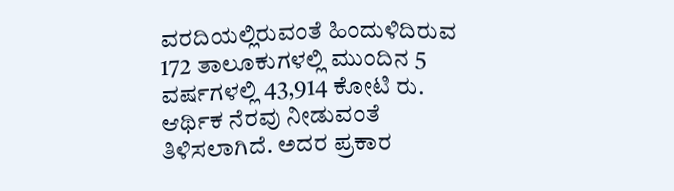ವರದಿಯಲ್ಲಿರುವಂತೆ ಹಿಂದುಳಿದಿರುವ 172 ತಾಲೂಕುಗಳಲ್ಲಿ ಮುಂದಿನ 5 ವರ್ಷಗಳಲ್ಲಿ 43,914 ಕೋಟಿ ರು. ಆರ್ಥಿಕ ನೆರವು ನೀಡುವಂತೆ ತಿಳಿಸಲಾಗಿದೆ. ಅದರ ಪ್ರಕಾರ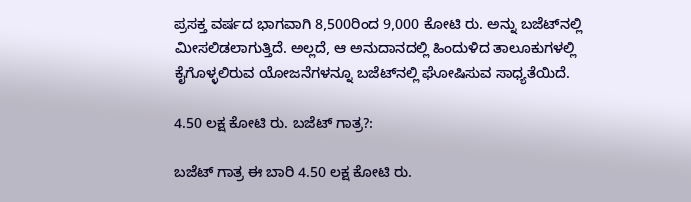ಪ್ರಸಕ್ತ ವರ್ಷದ ಭಾಗವಾಗಿ 8,500ರಿಂದ 9,000 ಕೋಟಿ ರು. ಅನ್ನು ಬಜೆಟ್‌ನಲ್ಲಿ ಮೀಸಲಿಡಲಾಗುತ್ತಿದೆ. ಅಲ್ಲದೆ, ಆ ಅನುದಾನದಲ್ಲಿ ಹಿಂದುಳಿದ ತಾಲೂಕುಗಳಲ್ಲಿ ಕೈಗೊಳ್ಳಲಿರುವ ಯೋಜನೆಗಳನ್ನೂ ಬಜೆಟ್‌ನಲ್ಲಿ ಘೋಷಿಸುವ ಸಾಧ್ಯತೆಯಿದೆ.

4.50 ಲಕ್ಷ ಕೋಟಿ ರು. ಬಜೆಟ್‌ ಗಾತ್ರ?:

ಬಜೆಟ್‌ ಗಾತ್ರ ಈ ಬಾರಿ 4.50 ಲಕ್ಷ ಕೋಟಿ ರು.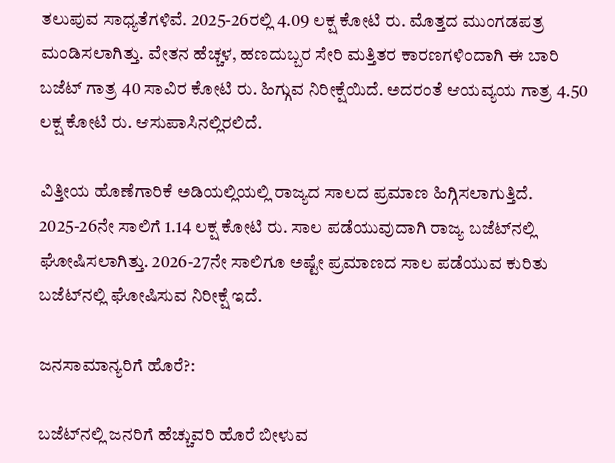ತಲುಪುವ ಸಾಧ್ಯತೆಗಳಿವೆ. 2025-26ರಲ್ಲಿ 4.09 ಲಕ್ಷ ಕೋಟಿ ರು. ಮೊತ್ತದ ಮುಂಗಡಪತ್ರ ಮಂಡಿಸಲಾಗಿತ್ತು. ವೇತನ ಹೆಚ್ಚಳ, ಹಣದುಬ್ಬರ ಸೇರಿ ಮತ್ತಿತರ ಕಾರಣಗಳಿಂದಾಗಿ ಈ ಬಾರಿ ಬಜೆಟ್‌ ಗಾತ್ರ 40 ಸಾವಿರ ಕೋಟಿ ರು. ಹಿಗ್ಗುವ ನಿರೀಕ್ಷೆಯಿದೆ. ಅದರಂತೆ ಆಯವ್ಯಯ ಗಾತ್ರ 4.50 ಲಕ್ಷ ಕೋಟಿ ರು. ಆಸುಪಾಸಿನಲ್ಲಿರಲಿದೆ.

ವಿತ್ತೀಯ ಹೊಣೆಗಾರಿಕೆ ಅಡಿಯಲ್ಲಿಯಲ್ಲಿ ರಾಜ್ಯದ ಸಾಲದ ಪ್ರಮಾಣ ಹಿಗ್ಗಿಸಲಾಗುತ್ತಿದೆ. 2025-26ನೇ ಸಾಲಿಗೆ 1.14 ಲಕ್ಷ ಕೋಟಿ ರು. ಸಾಲ ಪಡೆಯುವುದಾಗಿ ರಾಜ್ಯ ಬಜೆಟ್‌ನಲ್ಲಿ ಘೋಷಿಸಲಾಗಿತ್ತು. 2026-27ನೇ ಸಾಲಿಗೂ ಅಷ್ಟೇ ಪ್ರಮಾಣದ ಸಾಲ ಪಡೆಯುವ ಕುರಿತು ಬಜೆಟ್‌ನಲ್ಲಿ ಘೋಷಿಸುವ ನಿರೀಕ್ಷೆ ಇದೆ.

ಜನಸಾಮಾನ್ಯರಿಗೆ ಹೊರೆ?:

ಬಜೆಟ್‌ನಲ್ಲಿ ಜನರಿಗೆ ಹೆಚ್ಚುವರಿ ಹೊರೆ ಬೀಳುವ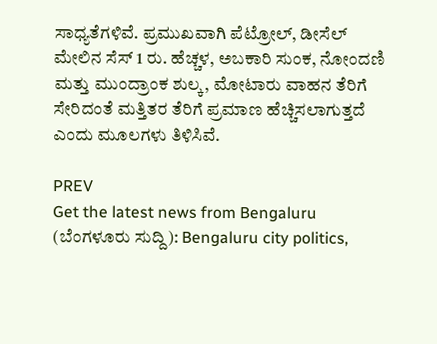ಸಾಧ್ಯತೆಗಳಿವೆ. ಪ್ರಮುಖವಾಗಿ ಪೆಟ್ರೋಲ್‌, ಡೀಸೆಲ್‌ ಮೇಲಿನ ಸೆಸ್‌ 1 ರು. ಹೆಚ್ಚಳ, ಅಬಕಾರಿ ಸುಂಕ, ನೋಂದಣಿ ಮತ್ತು ಮುಂದ್ರಾಂಕ ಶುಲ್ಕ, ಮೋಟಾರು ವಾಹನ ತೆರಿಗೆ ಸೇರಿದಂತೆ ಮತ್ತಿತರ ತೆರಿಗೆ ಪ್ರಮಾಣ ಹೆಚ್ಚಿಸಲಾಗುತ್ತದೆ ಎಂದು ಮೂಲಗಳು ತಿಳಿಸಿವೆ.

PREV
Get the latest news from Bengaluru (ಬೆಂಗಳೂರು ಸುದ್ದಿ): Bengaluru city politics,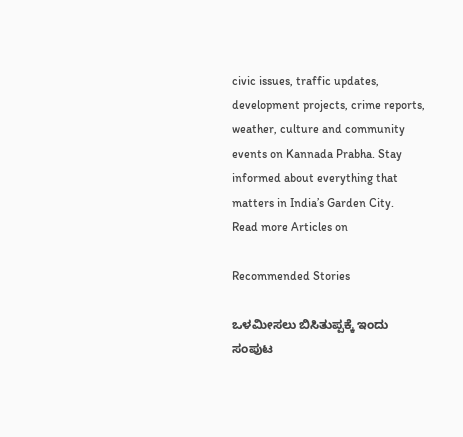civic issues, traffic updates, development projects, crime reports, weather, culture and community events on Kannada Prabha. Stay informed about everything that matters in India’s Garden City.
Read more Articles on

Recommended Stories

ಒಳಮೀಸಲು ಬಿಸಿತುಪ್ಪಕ್ಕೆ ಇಂದು ಸಂಪುಟ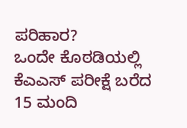ಪರಿಹಾರ?
ಒಂದೇ ಕೊಠಡಿಯಲ್ಲಿ ಕೆಎಎಸ್‌ ಪರೀಕ್ಷೆ ಬರೆದ 15 ಮಂದಿ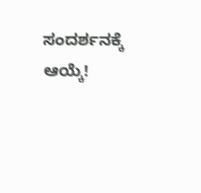ಸಂದರ್ಶನಕ್ಕೆ ಆಯ್ಕೆ!